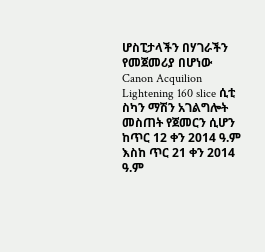ሆስፒታላችን በሃገራችን የመጀመሪያ በሆነው Canon Acquilion Lightening 160 slice ሲቲ ስካን ማሽን አገልግሎት መስጠት የጀመርን ሲሆን ከጥር 12 ቀን 2014 ዓ.ም እስከ ጥር 21 ቀን 2014 ዓ.ም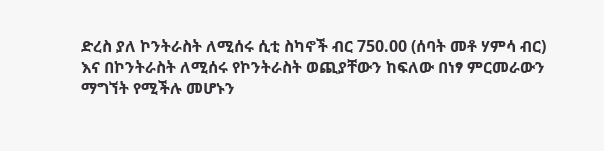ድረስ ያለ ኮንትራስት ለሚሰሩ ሲቲ ስካኖች ብር 750.00 (ሰባት መቶ ሃምሳ ብር) እና በኮንትራስት ለሚሰሩ የኮንትራስት ወጪያቸውን ከፍለው በነፃ ምርመራውን ማግኘት የሚችሉ መሆኑን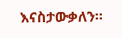እናስታውቃለን፡፡